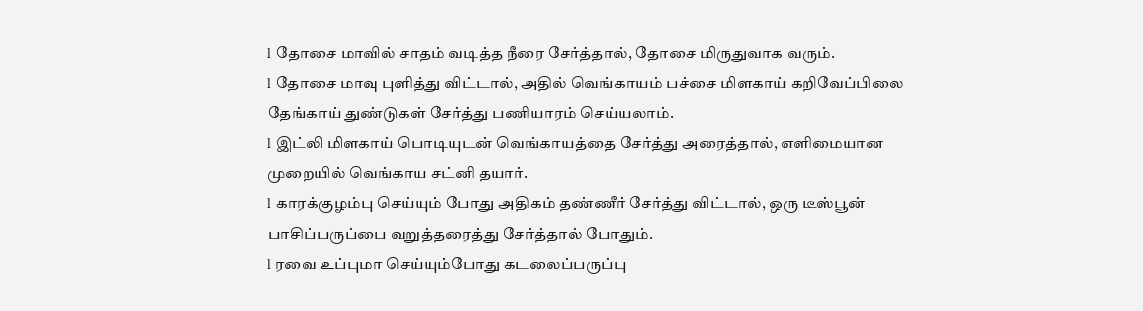l தோசை மாவில் சாதம் வடித்த நீரை சேர்த்தால், தோசை மிருதுவாக வரும்.
l தோசை மாவு புளித்து விட்டால், அதில் வெங்காயம் பச்சை மிளகாய் கறிவேப்பிலை தேங்காய் துண்டுகள் சேர்த்து பணியாரம் செய்யலாம்.
l இட்லி மிளகாய் பொடியுடன் வெங்காயத்தை சேர்த்து அரைத்தால், எளிமையான முறையில் வெங்காய சட்னி தயார்.
l காரக்குழம்பு செய்யும் போது அதிகம் தண்ணீர் சேர்த்து விட்டால், ஒரு டீஸ்பூன் பாசிப்பருப்பை வறுத்தரைத்து சேர்த்தால் போதும்.
l ரவை உப்புமா செய்யும்போது கடலைப்பருப்பு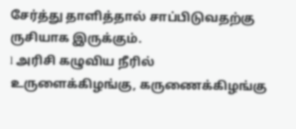சேர்த்து தாளித்தால் சாப்பிடுவதற்கு ருசியாக இருக்கும்.
l அரிசி கழுவிய நீரில் உருளைக்கிழங்கு, கருணைக்கிழங்கு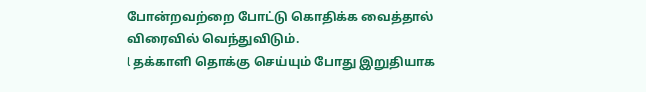போன்றவற்றை போட்டு கொதிக்க வைத்தால் விரைவில் வெந்துவிடும்.
l தக்காளி தொக்கு செய்யும் போது இறுதியாக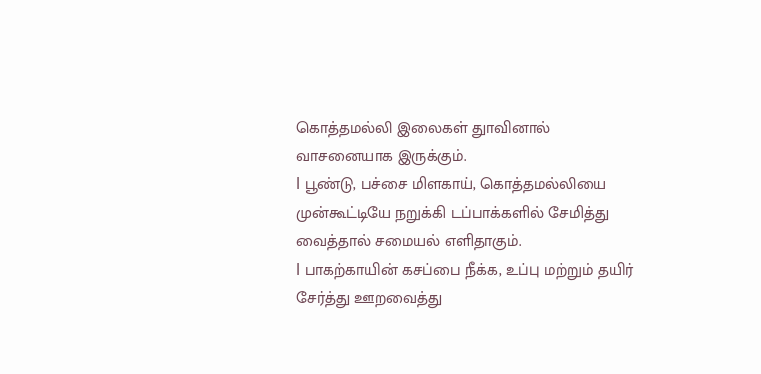கொத்தமல்லி இலைகள் துாவினால் வாசனையாக இருக்கும்.
l பூண்டு, பச்சை மிளகாய், கொத்தமல்லியை முன்கூட்டியே நறுக்கி டப்பாக்களில் சேமித்து வைத்தால் சமையல் எளிதாகும்.
l பாகற்காயின் கசப்பை நீக்க, உப்பு மற்றும் தயிர் சேர்த்து ஊறவைத்து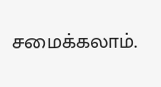சமைக்கலாம்.